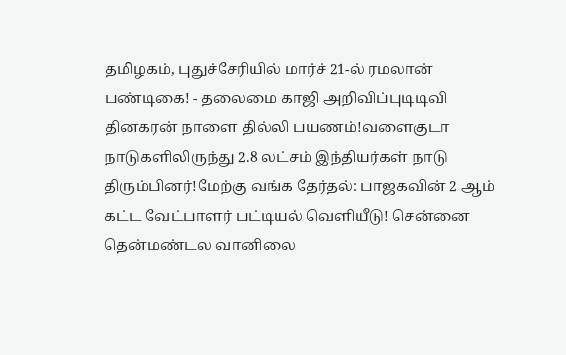தமிழகம், புதுச்சேரியில் மார்ச் 21-ல் ரமலான் பண்டிகை! - தலைமை காஜி அறிவிப்புடிடிவி தினகரன் நாளை தில்லி பயணம்!வளைகுடா நாடுகளிலிருந்து 2.8 லட்சம் இந்தியர்கள் நாடு திரும்பினர்!மேற்கு வங்க தேர்தல்: பாஜகவின் 2 ஆம் கட்ட வேட்பாளர் பட்டியல் வெளியீடு! சென்னை தென்மண்டல வானிலை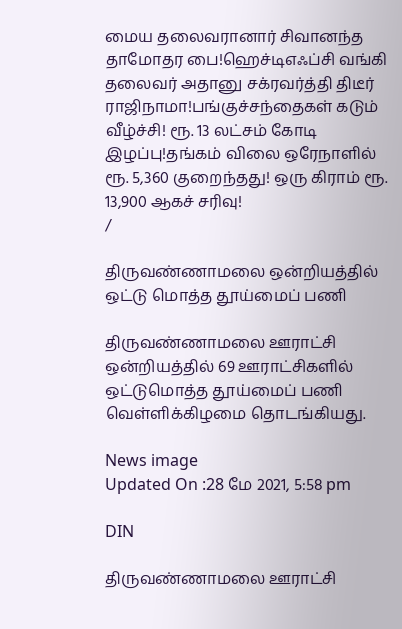மைய தலைவரானார் சிவானந்த தாமோதர பை!ஹெச்டிஎஃப்சி வங்கி தலைவர் அதானு சக்ரவர்த்தி திடீர் ராஜிநாமா!பங்குச்சந்தைகள் கடும் வீழ்ச்சி! ரூ. 13 லட்சம் கோடி இழப்பு!தங்கம் விலை ஒரேநாளில் ரூ. 5,360 குறைந்தது! ஒரு கிராம் ரூ. 13,900 ஆகச் சரிவு!
/

திருவண்ணாமலை ஒன்றியத்தில் ஒட்டு மொத்த தூய்மைப் பணி

திருவண்ணாமலை ஊராட்சி ஒன்றியத்தில் 69 ஊராட்சிகளில் ஒட்டுமொத்த தூய்மைப் பணி வெள்ளிக்கிழமை தொடங்கியது.

News image
Updated On :28 மே 2021, 5:58 pm

DIN

திருவண்ணாமலை ஊராட்சி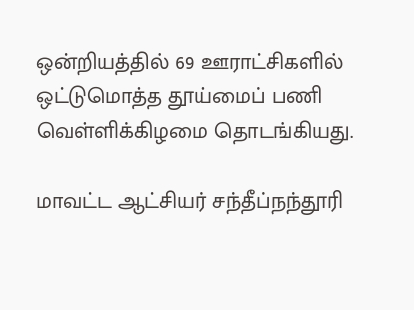ஒன்றியத்தில் 69 ஊராட்சிகளில் ஒட்டுமொத்த தூய்மைப் பணி வெள்ளிக்கிழமை தொடங்கியது.

மாவட்ட ஆட்சியர் சந்தீப்நந்தூரி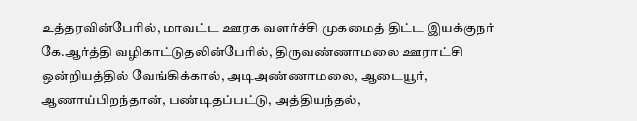உத்தரவின்பேரில், மாவட்ட ஊரக வளர்ச்சி முகமைத் திட்ட இயக்குநர் கே.ஆர்த்தி வழிகாட்டுதலின்பேரில், திருவண்ணாமலை ஊராட்சி ஒன்றியத்தில் வேங்கிக்கால், அடிஅண்ணாமலை, ஆடையூர், ஆணாய்பிறந்தான், பண்டிதப்பட்டு, அத்தியந்தல்,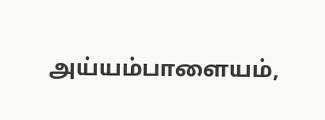அய்யம்பாளையம்,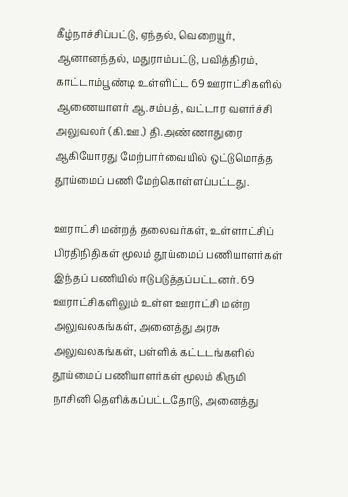கீழ்நாச்சிப்பட்டு, ஏந்தல், வெறையூர், ஆனானந்தல், மதுராம்பட்டு, பவித்திரம், காட்டாம்பூண்டி உள்ளிட்ட 69 ஊராட்சிகளில் ஆணையாளர் ஆ.சம்பத், வட்டார வளர்ச்சி அலுவலர் (கி.ஊ.) தி.அண்ணாதுரை ஆகியோரது மேற்பார்வையில் ஒட்டுமொத்த தூய்மைப் பணி மேற்கொள்ளப்பட்டது.

ஊராட்சி மன்றத் தலைவர்கள், உள்ளாட்சிப் பிரதிநிதிகள் மூலம் தூய்மைப் பணியாளர்கள் இந்தப் பணியில் ஈடுபடுத்தப்பட்டனர். 69 ஊராட்சிகளிலும் உள்ள ஊராட்சி மன்ற அலுவலகங்கள், அனைத்து அரசு அலுவலகங்கள், பள்ளிக் கட்டடங்களில் தூய்மைப் பணியாளர்கள் மூலம் கிருமி நாசினி தெளிக்கப்பட்டதோடு, அனைத்து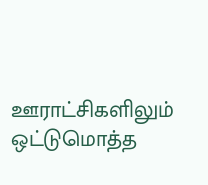ஊராட்சிகளிலும் ஒட்டுமொத்த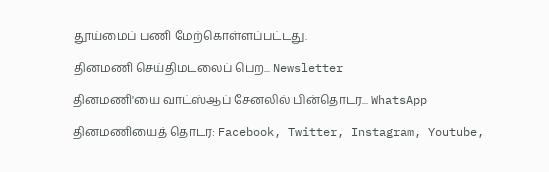தூய்மைப் பணி மேற்கொள்ளப்பட்டது.

தினமணி செய்திமடலைப் பெற... Newsletter

தினமணி'யை வாட்ஸ்ஆப் சேனலில் பின்தொடர... WhatsApp

தினமணியைத் தொடர: Facebook, Twitter, Instagram, Youtube,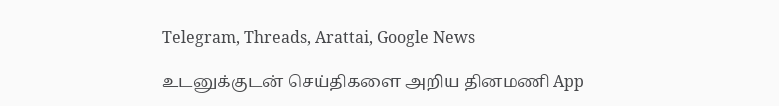Telegram, Threads, Arattai, Google News

உடனுக்குடன் செய்திகளை அறிய தினமணி App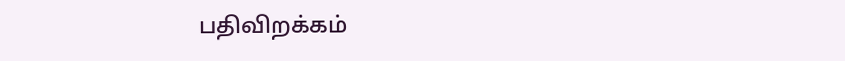பதிவிறக்கம்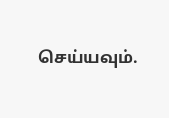செய்யவும்.